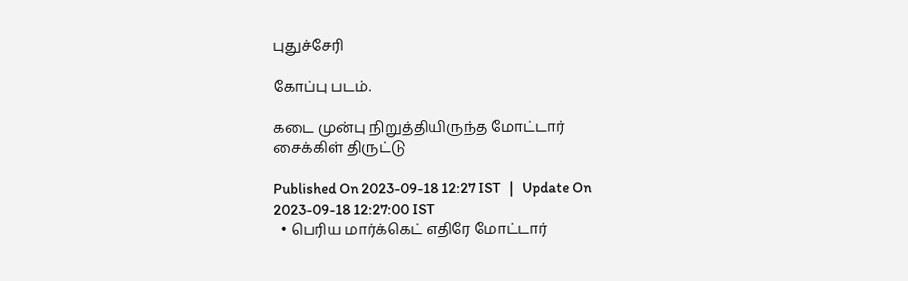புதுச்சேரி

கோப்பு படம்.

கடை முன்பு நிறுத்தியிருந்த மோட்டார் சைக்கிள் திருட்டு

Published On 2023-09-18 12:27 IST   |   Update On 2023-09-18 12:27:00 IST
  • பெரிய மார்க்கெட் எதிரே மோட்டார்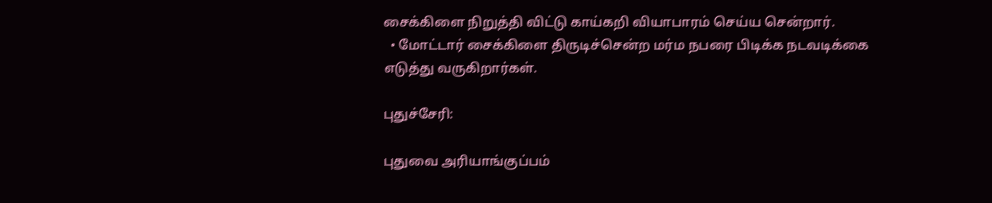சைக்கிளை நிறுத்தி விட்டு காய்கறி வியாபாரம் செய்ய சென்றார்.
  • மோட்டார் சைக்கிளை திருடிச்சென்ற மர்ம நபரை பிடிக்க நடவடிக்கை எடுத்து வருகிறார்கள்.

புதுச்சேரி:

புதுவை அரியாங்குப்பம்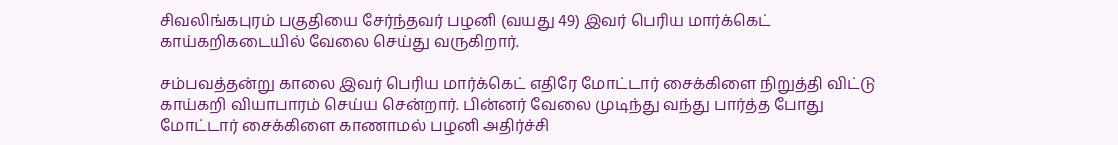சிவலிங்கபுரம் பகுதியை சேர்ந்தவர் பழனி (வயது 49) இவர் பெரிய மார்க்கெட் காய்கறிகடையில் வேலை செய்து வருகிறார்.

சம்பவத்தன்று காலை இவர் பெரிய மார்க்கெட் எதிரே மோட்டார் சைக்கிளை நிறுத்தி விட்டு காய்கறி வியாபாரம் செய்ய சென்றார். பின்னர் வேலை முடிந்து வந்து பார்த்த போது மோட்டார் சைக்கிளை காணாமல் பழனி அதிர்ச்சி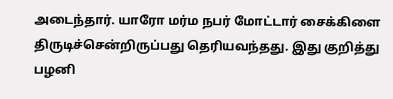அடைந்தார். யாரோ மர்ம நபர் மோட்டார் சைக்கிளை திருடிச்சென்றிருப்பது தெரியவந்தது. இது குறித்து பழனி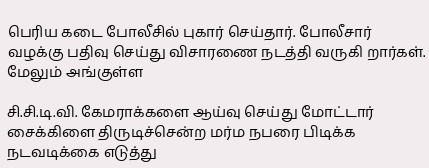பெரிய கடை போலீசில் புகார் செய்தார். போலீசார் வழக்கு பதிவு செய்து விசாரணை நடத்தி வருகி றார்கள். மேலும் அங்குள்ள

சி.சி.டி.வி. கேமராக்களை ஆய்வு செய்து மோட்டார் சைக்கிளை திருடிச்சென்ற மர்ம நபரை பிடிக்க நடவடிக்கை எடுத்து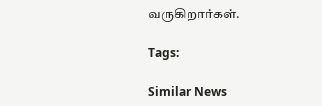வருகிறார்கள்.

Tags:

Similar News